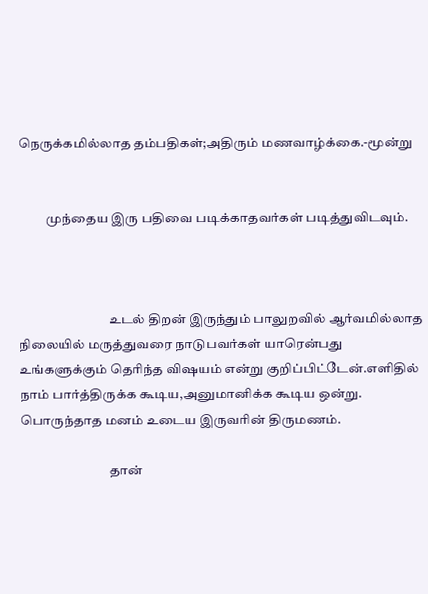நெருக்கமில்லாத தம்பதிகள்;அதிரும் மணவாழ்க்கை.-மூன்று


          முந்தைய இரு பதிவை படிக்காதவர்கள் படித்துவிடவும்.



                                  உடல் திறன் இருந்தும் பாலுறவில் ஆர்வமில்லாத நிலையில் மருத்துவரை நாடுபவர்கள் யாரென்பது உங்களுக்கும் தெரிந்த விஷயம் என்று குறிப்பிட்டேன்.எளிதில் நாம் பார்த்திருக்க கூடிய,அனுமானிக்க கூடிய ஒன்று. பொருந்தாத மனம் உடைய இருவரின் திருமணம்.

                                  தான்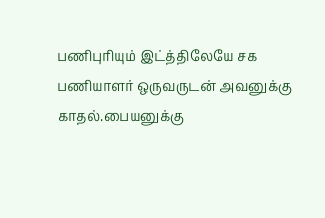பணிபுரியும் இட்த்திலேயே சக பணியாளர் ஒருவருடன் அவனுக்கு காதல்.பையனுக்கு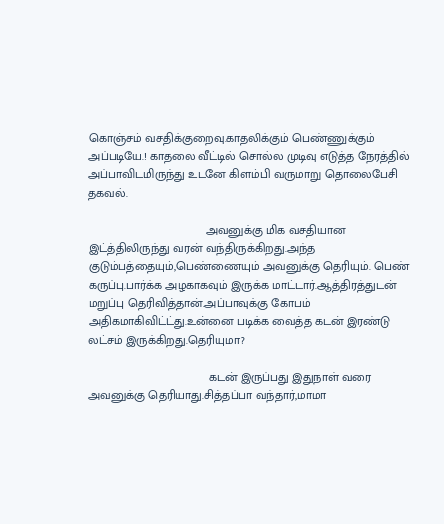கொஞ்சம் வசதிக்குறைவு.காதலிக்கும் பெண்ணுக்கும் அப்படியே.! காதலை வீட்டில் சொல்ல முடிவு எடுத்த நேரத்தில் அப்பாவிடமிருந்து உடனே கிளம்பி வருமாறு தொலைபேசி தகவல்.

                                   அவனுக்கு மிக வசதியான இட்த்திலிருந்து வரன் வந்திருக்கிறது.அந்த குடும்பத்தையும்,பெண்ணையும் அவனுக்கு தெரியும். பெண் கருப்பு.பார்க்க அழகாகவும் இருக்க மாட்டார்.ஆத்திரத்துடன் மறுப்பு தெரிவித்தான்.அப்பாவுக்கு கோபம் அதிகமாகிவிட்ட்து.உன்னை படிக்க வைத்த கடன் இரண்டு லட்சம் இருக்கிறது.தெரியுமா?

                                    கடன் இருப்பது இதுநாள் வரை அவனுக்கு தெரியாது.சித்தப்பா வந்தார்,மாமா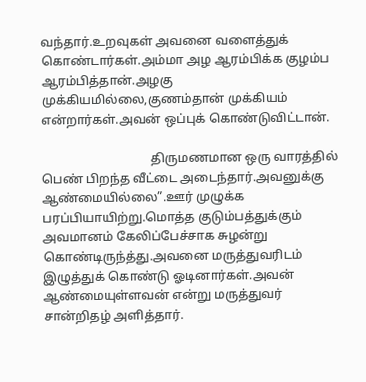வந்தார்.உறவுகள் அவனை வளைத்துக் கொண்டார்கள்.அம்மா அழ ஆரம்பிக்க குழம்ப ஆரம்பித்தான்.அழகு முக்கியமில்லை,குணம்தான் முக்கியம் என்றார்கள்.அவன் ஒப்புக் கொண்டுவிட்டான்.

                                   திருமணமான ஒரு வாரத்தில் பெண் பிறந்த வீட்டை அடைந்தார்.அவனுக்கு ஆண்மையில்லை”.ஊர் முழுக்க பரப்பியாயிற்று.மொத்த குடும்பத்துக்கும் அவமானம் கேலிப்பேச்சாக சுழன்று கொண்டிருந்த்து.அவனை மருத்துவரிடம் இழுத்துக் கொண்டு ஓடினார்கள்.அவன் ஆண்மையுள்ளவன் என்று மருத்துவர் சான்றிதழ் அளித்தார்.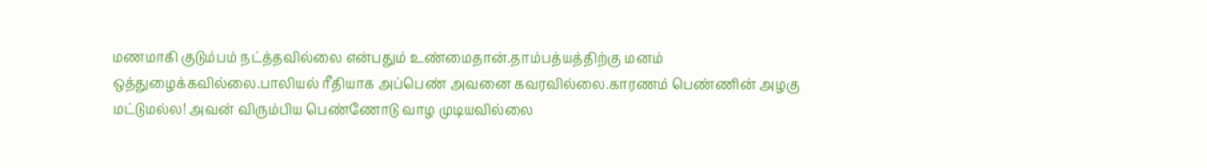மணமாகி குடும்பம் நட்த்தவில்லை என்பதும் உண்மைதான்.தாம்பத்யத்திற்கு மனம் ஒத்துழைக்கவில்லை.பாலியல் ரீதியாக அப்பெண் அவனை கவரவில்லை.காரணம் பெண்ணின் அழகு மட்டுமல்ல! அவன் விரும்பிய பெண்ணோடு வாழ முடியவில்லை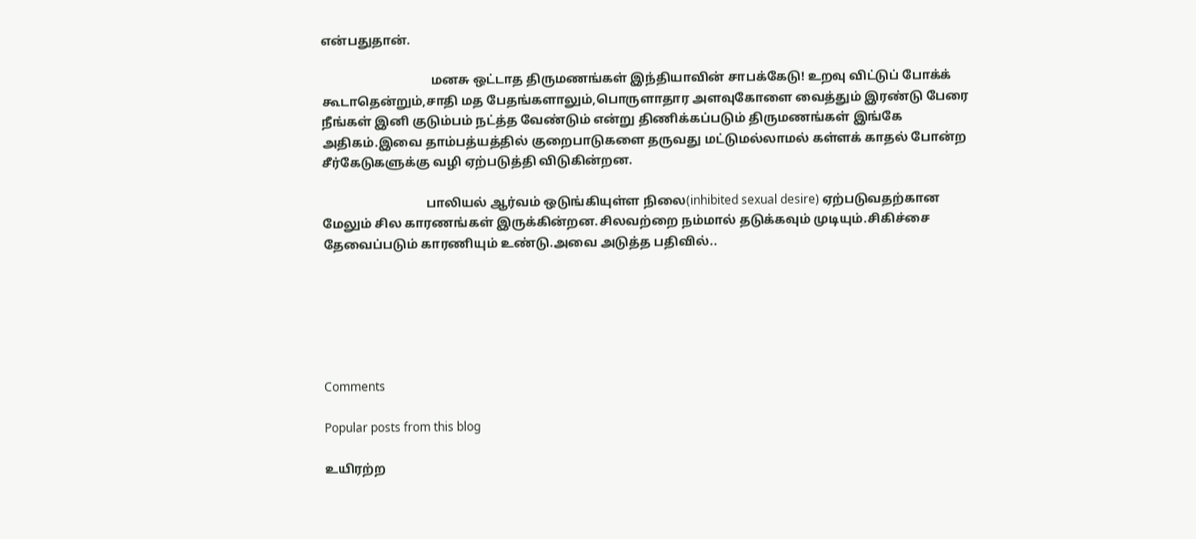என்பதுதான்.

                                   மனசு ஒட்டாத திருமணங்கள் இந்தியாவின் சாபக்கேடு! உறவு விட்டுப் போக்க் கூடாதென்றும்,சாதி மத பேதங்களாலும்,பொருளாதார அளவுகோளை வைத்தும் இரண்டு பேரை நீங்கள் இனி குடும்பம் நட்த்த வேண்டும் என்று திணிக்கப்படும் திருமணங்கள் இங்கே அதிகம்.இவை தாம்பத்யத்தில் குறைபாடுகளை தருவது மட்டுமல்லாமல் கள்ளக் காதல் போன்ற சீர்கேடுகளுக்கு வழி ஏற்படுத்தி விடுகின்றன.

                                 பாலியல் ஆர்வம் ஒடுங்கியுள்ள நிலை(inhibited sexual desire) ஏற்படுவதற்கான மேலும் சில காரணங்கள் இருக்கின்றன.சிலவற்றை நம்மால் தடுக்கவும் முடியும்.சிகிச்சை தேவைப்படும் காரணியும் உண்டு.அவை அடுத்த பதிவில்..






Comments

Popular posts from this blog

உயிரற்ற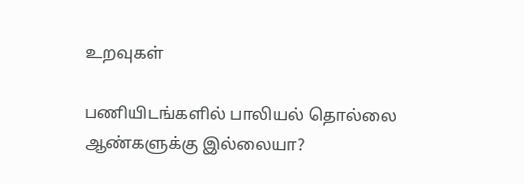உறவுகள்

பணியிடங்களில் பாலியல் தொல்லை ஆண்களுக்கு இல்லையா?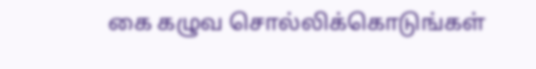கை கழுவ சொல்லிக்கொடுங்கள்